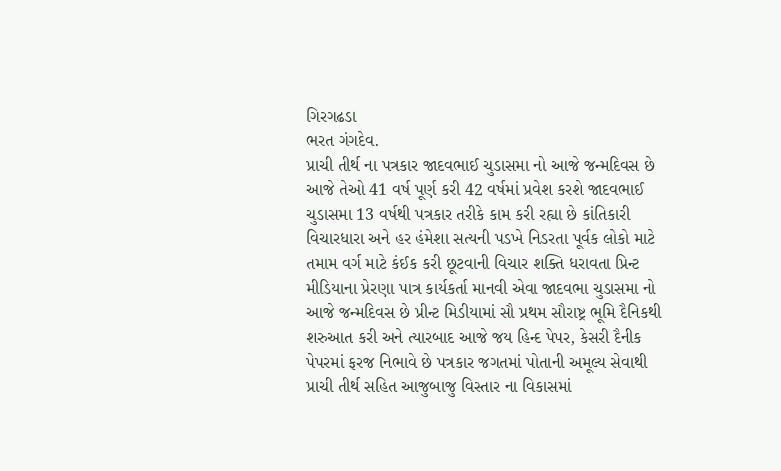ગિરગઢડા
ભરત ગંગદેવ.
પ્રાચી તીર્થ ના પત્રકાર જાદવભાઈ ચુડાસમા નો આજે જન્મદિવસ છે આજે તેઓ 41 વર્ષ પૂર્ણ કરી 42 વર્ષમાં પ્રવેશ કરશે જાદવભાઈ ચુડાસમા 13 વર્ષથી પત્રકાર તરીકે કામ કરી રહ્યા છે કાંતિકારી વિચારધારા અને હર હંમેશા સત્યની પડખે નિડરતા પૂર્વક લોકો માટે તમામ વર્ગ માટે કંઈક કરી છૂટવાની વિચાર શક્તિ ધરાવતા પ્રિન્ટ મીડિયાના પ્રેરણા પાત્ર કાર્યકર્તા માનવી એવા જાદવભા ચુડાસમા નો આજે જન્મદિવસ છે પ્રીન્ટ મિડીયામાં સૌ પ્રથમ સૌરાષ્ટ્ર ભૂમિ દૈનિકથી શરુઆત કરી અને ત્યારબાદ આજે જય હિન્દ પેપર, કેસરી દૈનીક પેપરમાં ફરજ નિભાવે છે પત્રકાર જગતમાં પોતાની અમૂલ્ય સેવાથી પ્રાચી તીર્થ સહિત આજુબાજુ વિસ્તાર ના વિકાસમાં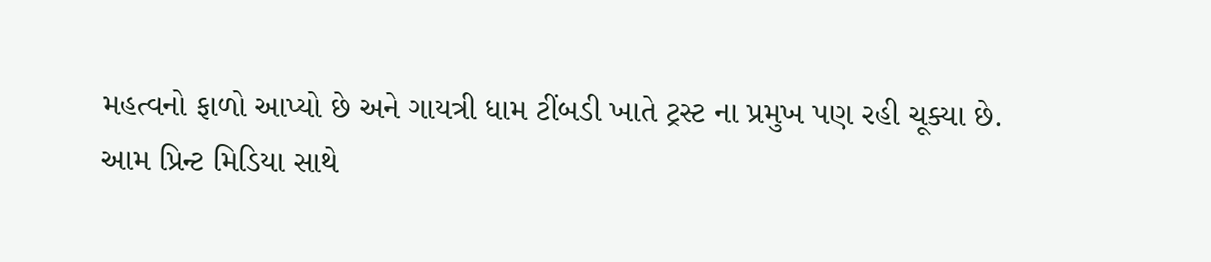મહત્વનો ફાળો આપ્યો છે અને ગાયત્રી ધામ ટીંબડી ખાતે ટ્રસ્ટ ના પ્રમુખ પણ રહી ચૂક્યા છે.
આમ પ્રિન્ટ મિડિયા સાથે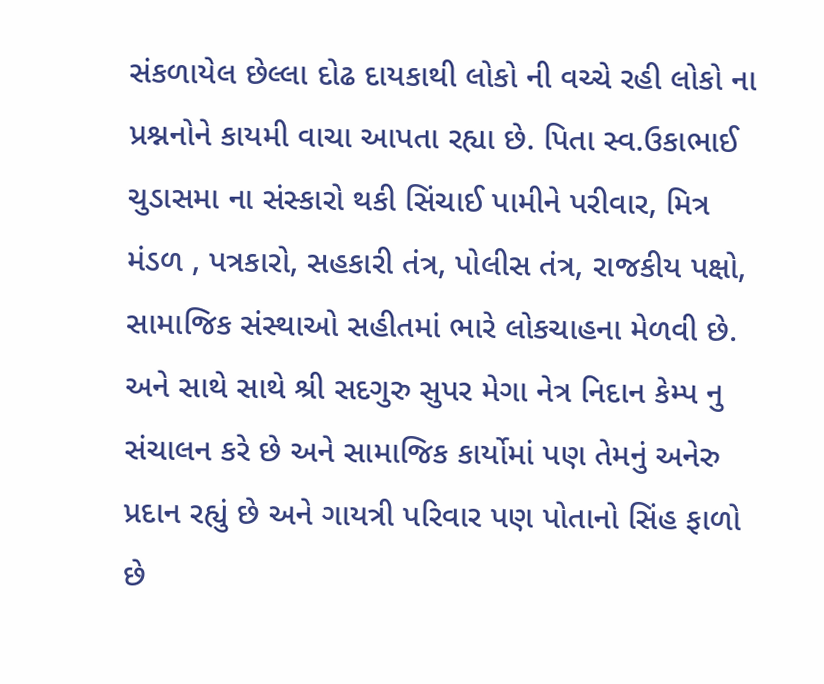સંકળાયેલ છેલ્લા દોઢ દાયકાથી લોકો ની વચ્ચે રહી લોકો ના પ્રશ્નનોને કાયમી વાચા આપતા રહ્યા છે. પિતા સ્વ.ઉકાભાઈ ચુડાસમા ના સંસ્કારો થકી સિંચાઈ પામીને પરીવાર, મિત્ર મંડળ , પત્રકારો, સહકારી તંત્ર, પોલીસ તંત્ર, રાજકીય પક્ષો, સામાજિક સંસ્થાઓ સહીતમાં ભારે લોકચાહના મેળવી છે.
અને સાથે સાથે શ્રી સદગુરુ સુપર મેગા નેત્ર નિદાન કેમ્પ નુ સંચાલન કરે છે અને સામાજિક કાર્યોમાં પણ તેમનું અનેરુ પ્રદાન રહ્યું છે અને ગાયત્રી પરિવાર પણ પોતાનો સિંહ ફાળો છે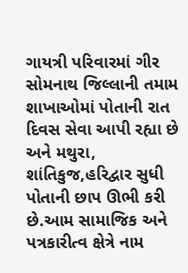ગાયત્રી પરિવારમાં ગીર સોમનાથ જિલ્લાની તમામ શાખાઓમાં પોતાની રાત દિવસ સેવા આપી રહ્યા છે અને મથુરા, શાંતિકુજ,હરિદ્વાર સુધી પોતાની છાપ ઊભી કરી છે.આમ સામાજિક અને પત્રકારીત્વ ક્ષેત્રે નામ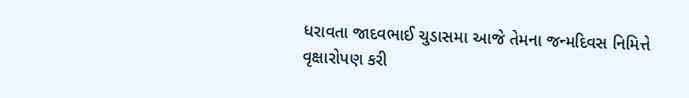ધરાવતા જાદવભાઈ ચુડાસમા આજે તેમના જન્મદિવસ નિમિત્તે વૃક્ષારોપણ કરી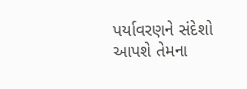પર્યાવરણને સંદેશો આપશે તેમના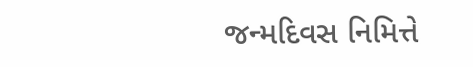જન્મદિવસ નિમિત્તે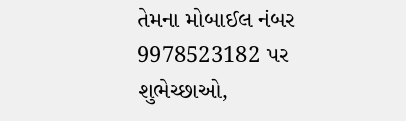તેમના મોબાઈલ નંબર 9978523182 પર શુભેચ્છાઓ,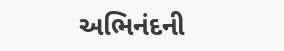અભિનંદની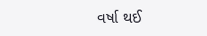વર્ષા થઈ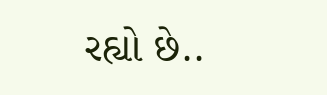રહ્યો છે..